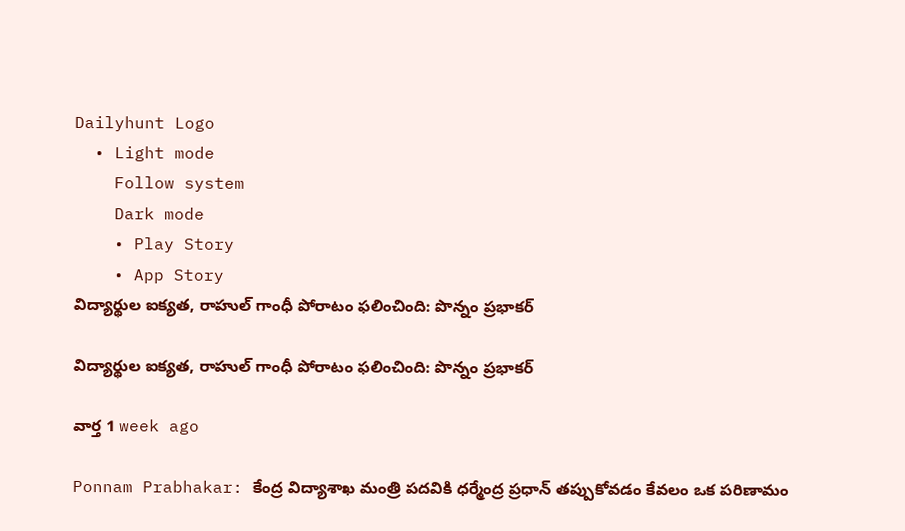Dailyhunt Logo
  • Light mode
    Follow system
    Dark mode
    • Play Story
    • App Story
విద్యార్థుల ఐక్యత, రాహుల్ గాంధీ పోరాటం ఫలించింది: పొన్నం ప్రభాకర్

విద్యార్థుల ఐక్యత, రాహుల్ గాంధీ పోరాటం ఫలించింది: పొన్నం ప్రభాకర్

వార్త 1 week ago

Ponnam Prabhakar: కేంద్ర విద్యాశాఖ మంత్రి పదవికి ధర్మేంద్ర ప్రధాన్ తప్పుకోవడం కేవలం ఒక పరిణామం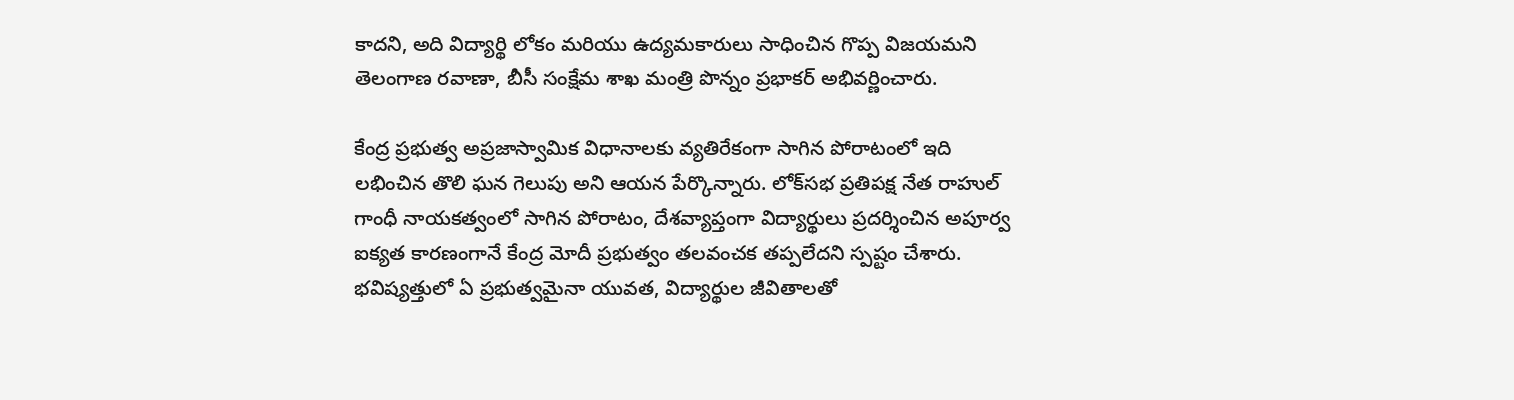కాదని, అది విద్యార్థి లోకం మరియు ఉద్యమకారులు సాధించిన గొప్ప విజయమని తెలంగాణ రవాణా, బీసీ సంక్షేమ శాఖ మంత్రి పొన్నం ప్రభాకర్ అభివర్ణించారు.

కేంద్ర ప్రభుత్వ అప్రజాస్వామిక విధానాలకు వ్యతిరేకంగా సాగిన పోరాటంలో ఇది లభించిన తొలి ఘన గెలుపు అని ఆయన పేర్కొన్నారు. లోక్‌సభ ప్రతిపక్ష నేత రాహుల్ గాంధీ నాయకత్వంలో సాగిన పోరాటం, దేశవ్యాప్తంగా విద్యార్థులు ప్రదర్శించిన అపూర్వ ఐక్యత కారణంగానే కేంద్ర మోదీ ప్రభుత్వం తలవంచక తప్పలేదని స్పష్టం చేశారు. భవిష్యత్తులో ఏ ప్రభుత్వమైనా యువత, విద్యార్థుల జీవితాలతో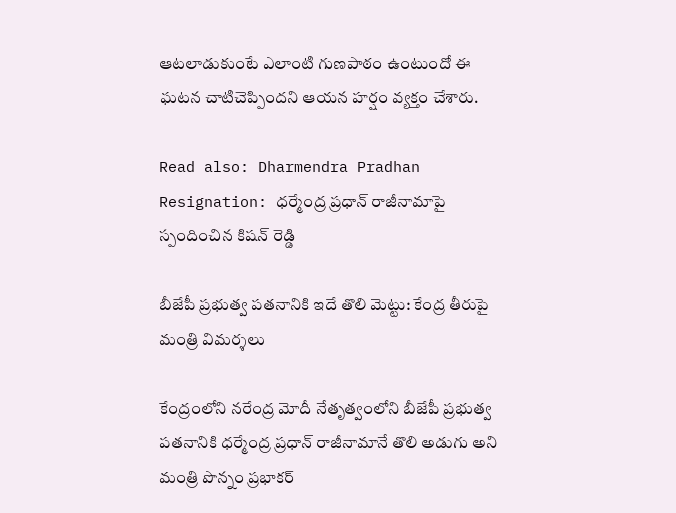ఆటలాడుకుంటే ఎలాంటి గుణపాఠం ఉంటుందో ఈ ఘటన చాటిచెప్పిందని ఆయన హర్షం వ్యక్తం చేశారు.

Read also: Dharmendra Pradhan Resignation: ధర్మేంద్ర ప్రధాన్ రాజీనామాపై స్పందించిన కిషన్ రెడ్డి

బీజేపీ ప్రభుత్వ పతనానికి ఇదే తొలి మెట్టు: కేంద్ర తీరుపై మంత్రి విమర్శలు

కేంద్రంలోని నరేంద్ర మోదీ నేతృత్వంలోని బీజేపీ ప్రభుత్వ పతనానికి ధర్మేంద్ర ప్రధాన్ రాజీనామానే తొలి అడుగు అని మంత్రి పొన్నం ప్రభాకర్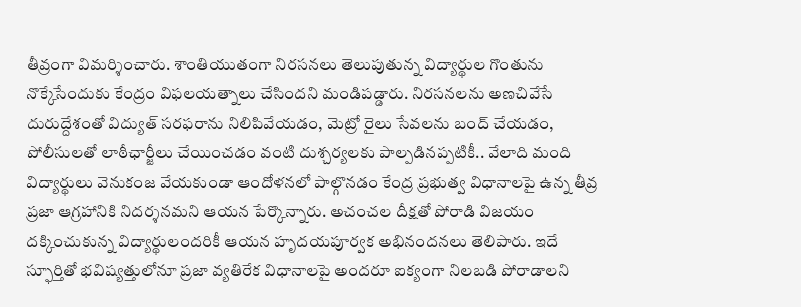తీవ్రంగా విమర్శించారు. శాంతియుతంగా నిరసనలు తెలుపుతున్న విద్యార్థుల గొంతును నొక్కేసేందుకు కేంద్రం విఫలయత్నాలు చేసిందని మండిపడ్డారు. నిరసనలను అణచివేసే దురుద్దేశంతో విద్యుత్ సరఫరాను నిలిపివేయడం, మెట్రో రైలు సేవలను బంద్ చేయడం, పోలీసులతో లాఠీఛార్జీలు చేయించడం వంటి దుశ్చర్యలకు పాల్పడినప్పటికీ.. వేలాది మంది విద్యార్థులు వెనుకంజ వేయకుండా ఆందోళనలో పాల్గొనడం కేంద్ర ప్రభుత్వ విధానాలపై ఉన్న తీవ్ర ప్రజా ఆగ్రహానికి నిదర్శనమని ఆయన పేర్కొన్నారు. అచంచల దీక్షతో పోరాడి విజయం దక్కించుకున్న విద్యార్థులందరికీ ఆయన హృదయపూర్వక అభినందనలు తెలిపారు. ఇదే స్ఫూర్తితో భవిష్యత్తులోనూ ప్రజా వ్యతిరేక విధానాలపై అందరూ ఐక్యంగా నిలబడి పోరాడాలని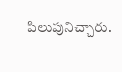పిలుపునిచ్చారు.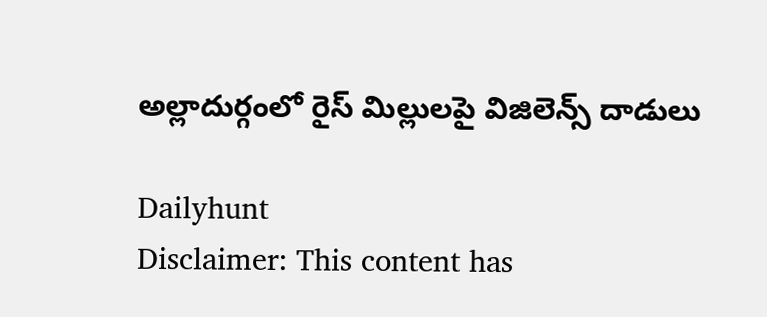అల్లాదుర్గంలో రైస్ మిల్లులపై విజిలెన్స్ దాడులు

Dailyhunt
Disclaimer: This content has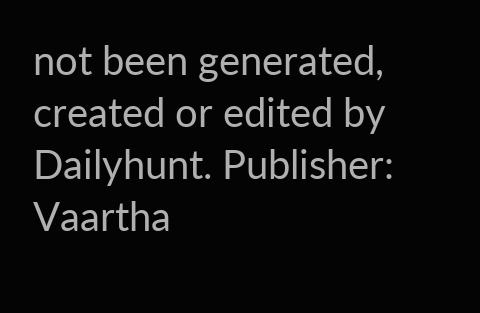not been generated, created or edited by Dailyhunt. Publisher: Vaartha